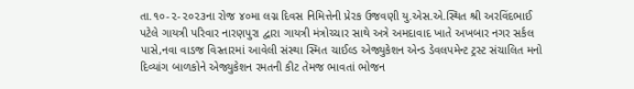તા.૧૦-૨-૨૦૨૩ના રોજ ૪૦મા લગ્ન દિવસ નિમિત્તેની પ્રેરક ઉજવણી યુ.એસ.એ.સ્થિત શ્રી અરવિંદભાઈ પટેલે ગાયત્રી પરિવાર નારણપુરા દ્વારા ગાયત્રી મંત્રોચ્ચાર સાથે અત્રે અમદાવાદ ખાતે અખબાર નગર સર્કલ પાસે,નવા વાડજ વિસ્તારમાં આવેલી સંસ્થા સ્મિત ચાઈલ્ડ એજ્યુકેશન એન્ડ ડેવલપમેન્ટ ટ્રસ્ટ સંચાલિત મનો દિવ્યાંગ બાળકોને એજ્યુકેશન રમતની કીટ તેમજ ભાવતાં ભોજન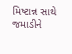મિષ્ટાન્ન સાથે જમાડીને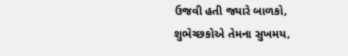ઉજવી હતી જ્યારે બાળકો, શુભેચ્છકોએ તેમના સુખમય,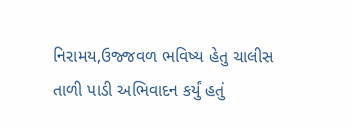નિરામય,ઉજ્જવળ ભવિષ્ય હેતુ ચાલીસ તાળી પાડી અભિવાદન કર્યું હતું